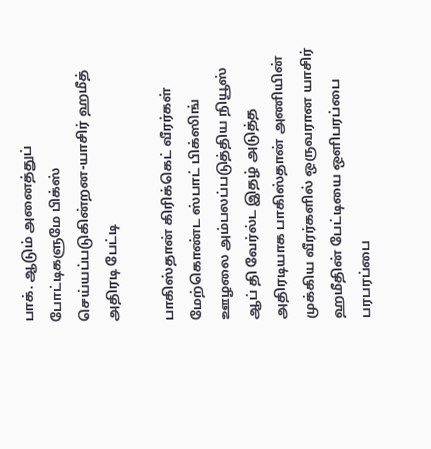பாக். ஆடும் அனைத்துப் போட்டிகளுமே பிக்ஸ் செய்யப்படுகின்றன-யாசிர் ஹமீத் அதிரடி பேட்டி

பாகிஸ்தான் கிரிக்கெட் வீரர்கள் மேற்கொண்ட ஸ்பாட் பிக்ஸிங் ஊழலை அம்பலப்படுத்திய நியூஸ் ஆப் தி வேர்ல்ட இதழ் அடுத்த அதிரடியாக பாகிஸ்தான் அணியின் முக்கிய வீரர்களில் ஒருவரான யாசிர் ஹமீதின் பேட்டியை ஒளிபரப்பை பரபரப்பை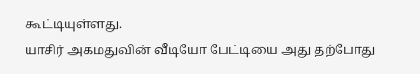கூட்டியுள்ளது.
யாசிர் அகமதுவின் வீடியோ பேட்டியை அது தற்போது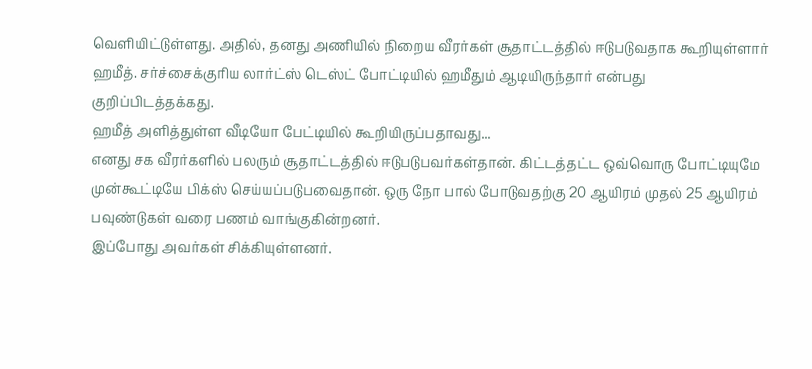வெளியிட்டுள்ளது. அதில், தனது அணியில் நிறைய வீரர்கள் சூதாட்டத்தில் ஈடுபடுவதாக கூறியுள்ளார் ஹமீத். சர்ச்சைக்குரிய லார்ட்ஸ் டெஸ்ட் போட்டியில் ஹமீதும் ஆடியிருந்தார் என்பது குறிப்பிடத்தக்கது.
ஹமீத் அளித்துள்ள வீடியோ பேட்டியில் கூறியிருப்பதாவது...
எனது சக வீரர்களில் பலரும் சூதாட்டத்தில் ஈடுபடுபவர்கள்தான். கிட்டத்தட்ட ஒவ்வொரு போட்டியுமே முன்கூட்டியே பிக்ஸ் செய்யப்படுபவைதான். ஒரு நோ பால் போடுவதற்கு 20 ஆயிரம் முதல் 25 ஆயிரம் பவுண்டுகள் வரை பணம் வாங்குகின்றனர்.
இப்போது அவர்கள் சிக்கியுள்ளனர்.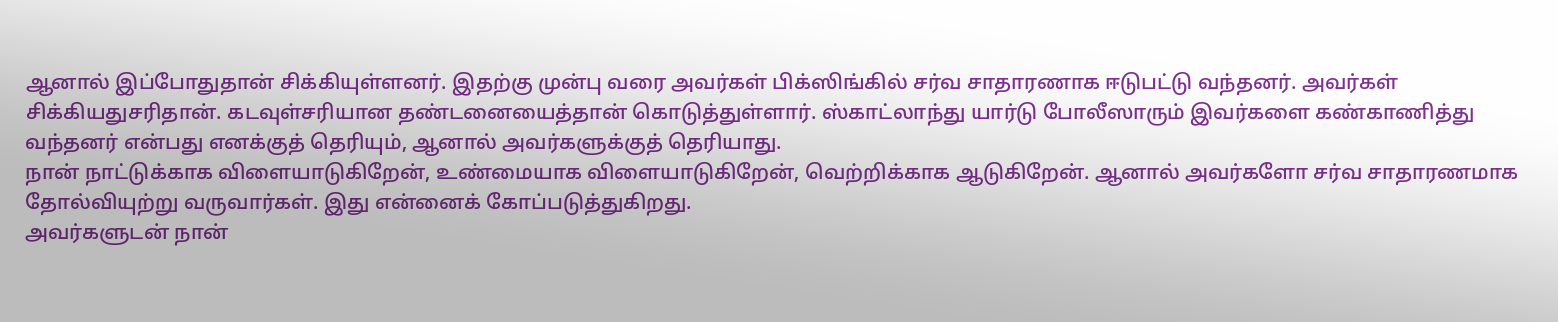ஆனால் இப்போதுதான் சிக்கியுள்ளனர். இதற்கு முன்பு வரை அவர்கள் பிக்ஸிங்கில் சர்வ சாதாரணாக ஈடுபட்டு வந்தனர். அவர்கள் சிக்கியதுசரிதான். கடவுள்சரியான தண்டனையைத்தான் கொடுத்துள்ளார். ஸ்காட்லாந்து யார்டு போலீஸாரும் இவர்களை கண்காணித்து வந்தனர் என்பது எனக்குத் தெரியும், ஆனால் அவர்களுக்குத் தெரியாது.
நான் நாட்டுக்காக விளையாடுகிறேன், உண்மையாக விளையாடுகிறேன், வெற்றிக்காக ஆடுகிறேன். ஆனால் அவர்களோ சர்வ சாதாரணமாக தோல்வியுற்று வருவார்கள். இது என்னைக் கோப்படுத்துகிறது.
அவர்களுடன் நான்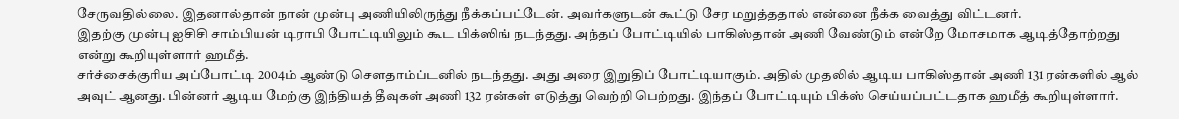சேருவதில்லை. இதனால்தான் நான் முன்பு அணியிலிருந்து நீக்கப்பட்டேன். அவர்களுடன் கூட்டு சேர மறுத்ததால் என்னை நீக்க வைத்து விட்டனர்.
இதற்கு முன்பு ஐசிசி சாம்பியன் டிராபி போட்டியிலும் கூட பிக்ஸிங் நடந்தது. அந்தப் போட்டியில் பாகிஸ்தான் அணி வேண்டும் என்றே மோசமாக ஆடித்தோற்றது என்று கூறியுள்ளார் ஹமீத்.
சர்ச்சைக்குரிய அப்போட்டி 2004ம் ஆண்டு செளதாம்ப்டனில் நடந்தது. அது அரை இறுதிப் போட்டியாகும். அதில் முதலில் ஆடிய பாகிஸ்தான் அணி 131 ரன்களில் ஆல் அவுட் ஆனது. பின்னர் ஆடிய மேற்கு இந்தியத் தீவுகள் அணி 132 ரன்கள் எடுத்து வெற்றி பெற்றது. இந்தப் போட்டியும் பிக்ஸ் செய்யப்பட்டதாக ஹமீத் கூறியுள்ளார்.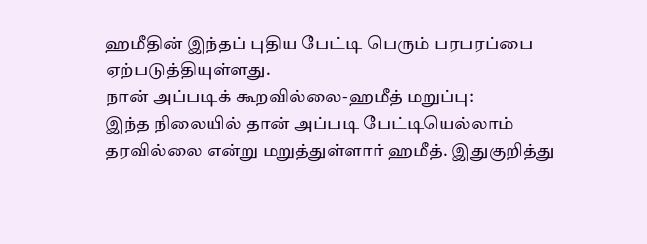ஹமீதின் இந்தப் புதிய பேட்டி பெரும் பரபரப்பை ஏற்படுத்தியுள்ளது.
நான் அப்படிக் கூறவில்லை-ஹமீத் மறுப்பு:
இந்த நிலையில் தான் அப்படி பேட்டியெல்லாம் தரவில்லை என்று மறுத்துள்ளார் ஹமீத். இதுகுறித்து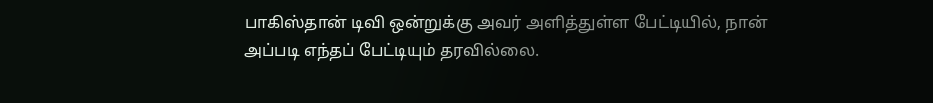பாகிஸ்தான் டிவி ஒன்றுக்கு அவர் அளித்துள்ள பேட்டியில், நான் அப்படி எந்தப் பேட்டியும் தரவில்லை.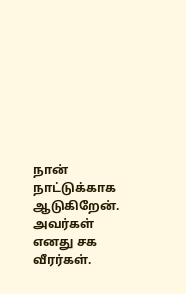நான் நாட்டுக்காக ஆடுகிறேன். அவர்கள் எனது சக வீரர்கள்.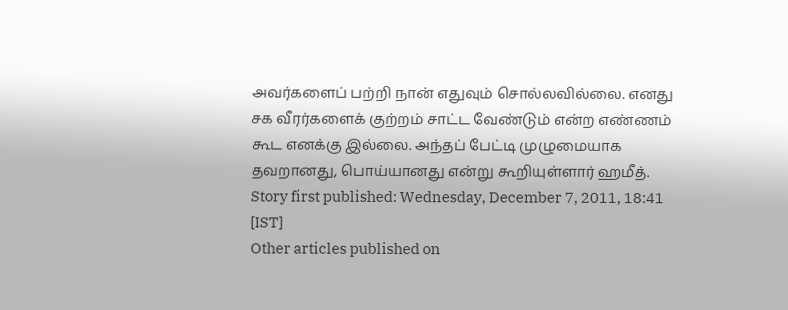அவர்களைப் பற்றி நான் எதுவும் சொல்லவில்லை. எனது சக வீரர்களைக் குற்றம் சாட்ட வேண்டும் என்ற எண்ணம் கூட எனக்கு இல்லை. அந்தப் பேட்டி முழுமையாக தவறானது, பொய்யானது என்று கூறியுள்ளார் ஹமீத்.
Story first published: Wednesday, December 7, 2011, 18:41 [IST]
Other articles published on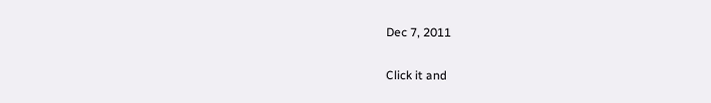Dec 7, 2011


Click it and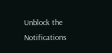Unblock the Notifications